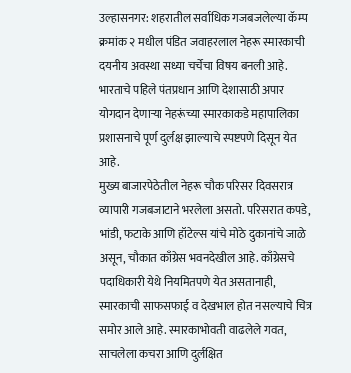उल्हासनगर: शहरातील सर्वाधिक गजबजलेल्या कॅम्प क्रमांक २ मधील पंडित जवाहरलाल नेहरू स्मारकाची दयनीय अवस्था सध्या चर्चेचा विषय बनली आहे. भारताचे पहिले पंतप्रधान आणि देशासाठी अपार योगदान देणाऱ्या नेहरूंच्या स्मारकाकडे महापालिका प्रशासनाचे पूर्ण दुर्लक्ष झाल्याचे स्पष्टपणे दिसून येत आहे.
मुख्य बाजारपेठेतील नेहरू चौक परिसर दिवसरात्र व्यापारी गजबजाटाने भरलेला असतो. परिसरात कपडे, भांडी, फटाके आणि हॉटेल्स यांचे मोठे दुकानांचे जाळे असून, चौकात काँग्रेस भवनदेखील आहे. काँग्रेसचे पदाधिकारी येथे नियमितपणे येत असतानाही, स्मारकाची साफसफाई व देखभाल होत नसल्याचे चित्र समोर आले आहे. स्मारकाभोवती वाढलेले गवत, साचलेला कचरा आणि दुर्लक्षित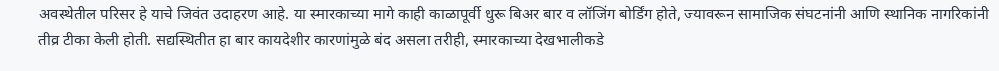अवस्थेतील परिसर हे याचे जिवंत उदाहरण आहे. या स्मारकाच्या मागे काही काळापूर्वी धुरू बिअर बार व लॉजिंग बोर्डिंग होते, ज्यावरून सामाजिक संघटनांनी आणि स्थानिक नागरिकांनी तीव्र टीका केली होती. सद्यस्थितीत हा बार कायदेशीर कारणांमुळे बंद असला तरीही, स्मारकाच्या देखभालीकडे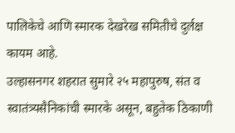पालिकेचे आणि स्मारक देखरेख समितीचे दुर्लक्ष कायम आहे.
उल्हासनगर शहरात सुमारे २५ महापुरुष, संत व स्वातंत्र्यसैनिकांची स्मारके असून, बहुतेक ठिकाणी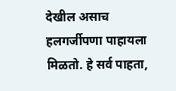देखील असाच हलगर्जीपणा पाहायला मिळतो. हे सर्व पाहता,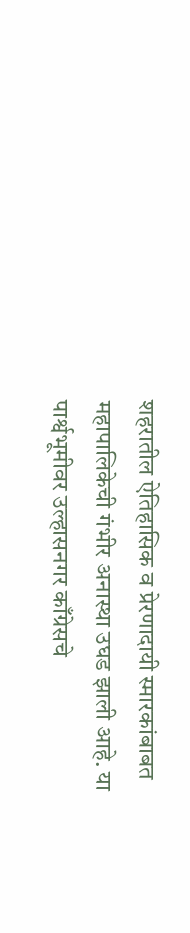शहरातील ऐतिहासिक व प्रेरणादायी स्मारकांबाबत महापालिकेची गंभीर अनास्था उघड झाली आहे. या पार्श्वभूमीवर उल्हासनगर काँग्रेसचे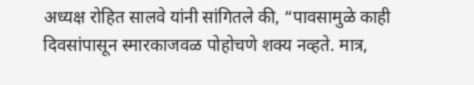अध्यक्ष रोहित सालवे यांनी सांगितले की, “पावसामुळे काही दिवसांपासून स्मारकाजवळ पोहोचणे शक्य नव्हते. मात्र,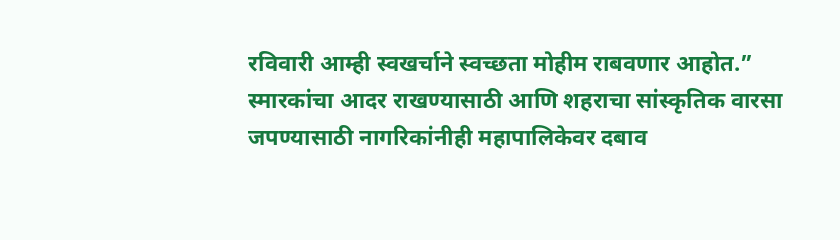रविवारी आम्ही स्वखर्चाने स्वच्छता मोहीम राबवणार आहोत.”
स्मारकांचा आदर राखण्यासाठी आणि शहराचा सांस्कृतिक वारसा जपण्यासाठी नागरिकांनीही महापालिकेवर दबाव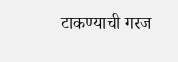टाकण्याची गरज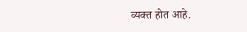व्यक्त होत आहे.